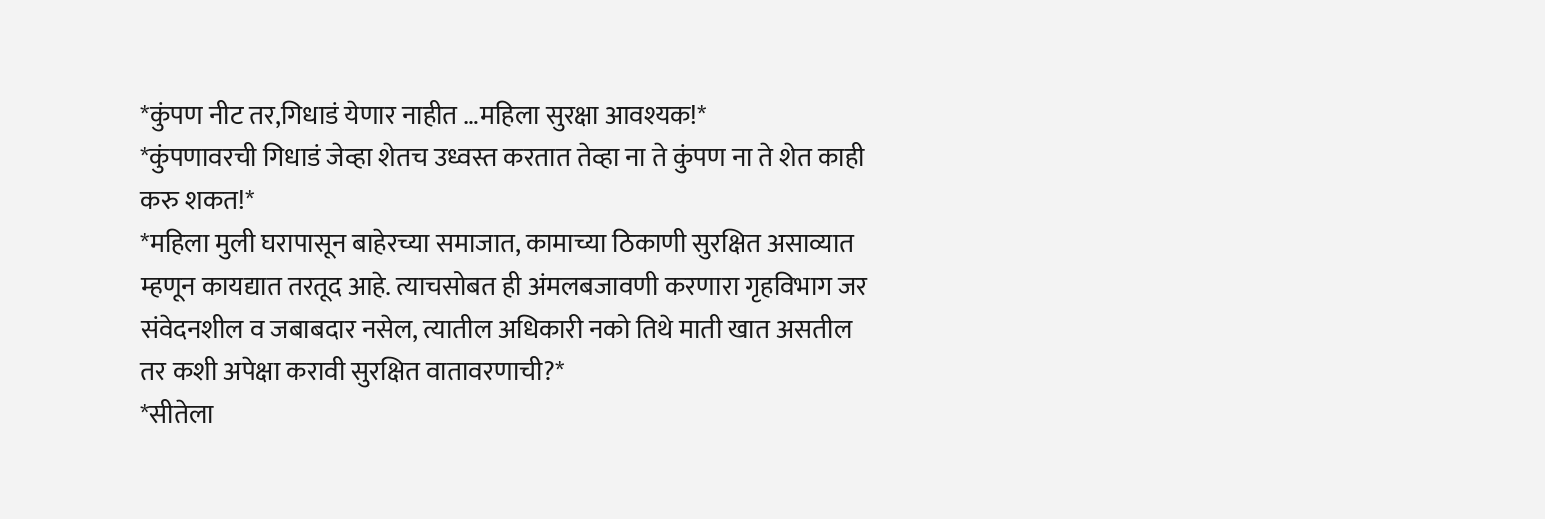*कुंपण नीट तर,गिधाडं येणार नाहीत …महिला सुरक्षा आवश्यक!*
*कुंपणावरची गिधाडं जेव्हा शेतच उध्वस्त करतात तेव्हा ना ते कुंपण ना ते शेत काही करु शकत!*
*महिला मुली घरापासून बाहेरच्या समाजात, कामाच्या ठिकाणी सुरक्षित असाव्यात म्हणून कायद्यात तरतूद आहे. त्याचसोबत ही अंमलबजावणी करणारा गृहविभाग जर संवेदनशील व जबाबदार नसेल, त्यातील अधिकारी नको तिथे माती खात असतील तर कशी अपेक्षा करावी सुरक्षित वातावरणाची?*
*सीतेला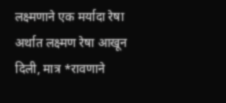लक्ष्मणाने एक मर्यादा रेषा अर्थात लक्ष्मण रेषा आखून दिली, मात्र *रावणाने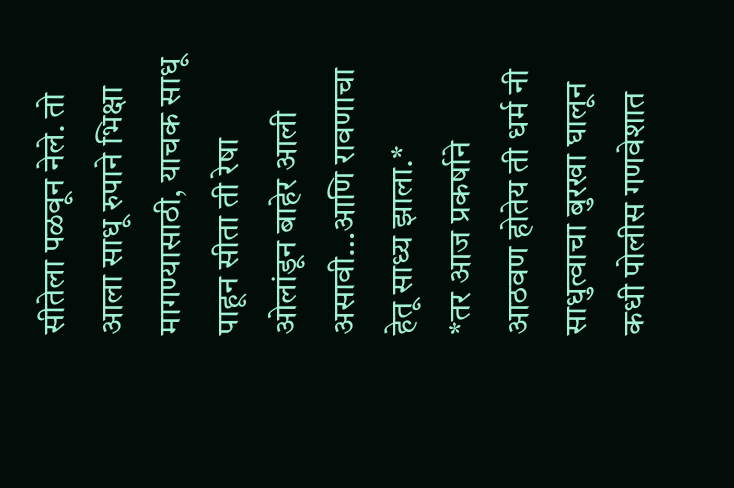सीतेला पळवून नेले. तो आला साधू रुपाने भिक्षा मागण्यासाठी, याचक साधू पाहून सीता ती रेषा ओलांडून बाहेर आली असावी…आणि रावणाचा हेतू साध्य झाला.*
*तर आज प्रकर्षाने आठवण होतेय ती धर्म नी साधुत्वाचा बुरखा घालून कधी पोलीस गणवेशात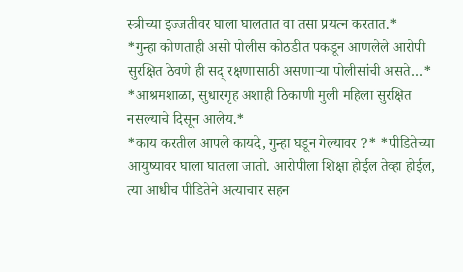स्त्रीच्या इज्जतीवर घाला घालतात वा तसा प्रयत्न करतात.*
*गुन्हा कोणताही असो पोलीस कोठडीत पकडून आणलेले आरोपी सुरक्षित ठेवणे ही सद् रक्षणासाठी असणाऱ्या पोलीसांची असते…*
*आश्रमशाळा, सुधारगृह अशाही ठिकाणी मुली महिला सुरक्षित नसल्याचे दिसून आलेय.*
*काय करतील आपले कायदे, गुन्हा घडून गेल्यावर ?* *पीडितेच्या आयुष्यावर घाला घातला जातो. आरोपीला शिक्षा होईल तेव्हा होईल, त्या आधीच पीडितेने अत्याचार सहन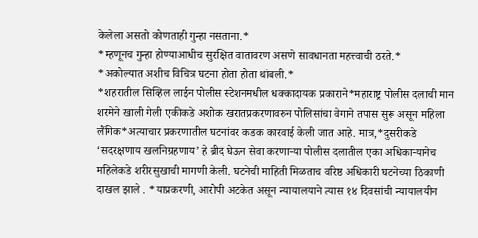केलेला असतो कोणताही गुन्हा नसताना.*
*म्हणूनच गुन्हा होण्याआधीच सुरक्षित वातावरण असणे सावधानता महत्त्वाची ठरते.*
*अकोल्यात अशीच विचित्र घटना होता होता थांबली.*
*शहरातील सिव्हिल लाईन पोलीस स्टेशनमधील धक्कादायक प्रकाराने*महाराष्ट्र पोलीस दलाची मान शरमेने खाली गेली एकीकडे अशोक खरातप्रकरणावरुन पोलिसांचा वेगाने तपास सुरू असून महिला लैंगिक*अत्याचार प्रकरणातील घटनांवर कडक कारवाई केली जात आहे. मात्र,*दुसरीकडे ‘सदरक्षणाय खलनिग्रहणाय’ हे ब्रीद घेऊन सेवा करणाऱ्या पोलीस दलातील एका अधिकाऱ्यानेच महिलेकडे शरीरसुखाची मागणी केली. घटनेची माहिती मिळताच वरिष्ठ अधिकारी घटनेच्या ठिकाणी दाखल झाले . *याप्रकरणी, आरोपी अटकेत असून न्यायालयाने त्यास १४ दिवसांची न्यायालयीन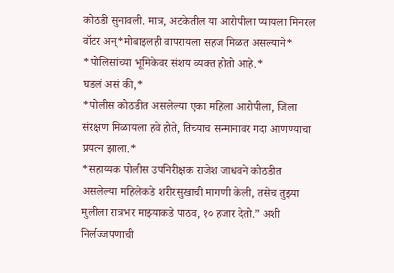कोठडी सुनावली. मात्र, अटकेतील या आरोपीला प्यायला मिनरल वॉटर अन्*मोबाइलही वापरायला सहज मिळत असल्याने* *पोलिसांच्या भूमिकेवर संशय व्यक्त होतो आहे.*
घडलं असं की,*
*पोलीस कोठडीत असलेल्या एका महिला आरोपीला, जिला संरक्षण मिळायला हवे होते, तिच्याच सन्मानावर गदा आणण्याचा प्रयत्न झाला.*
*सहाय्यक पोलीस उपनिरीक्षक राजेश जाधवने कोठडीत असलेल्या महिलेकडे शरीरसुखाची मागणी केली, तसेच तुझ्या मुलीला रात्रभर माझ्याकडे पाठव, १० हजार देतो.” अशी निर्लज्जपणाची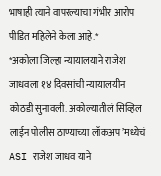भाषाही त्याने वापरल्याचा गंभीर आरोप पीडित महिलेने केला आहे.*
*अकोला जिल्हा न्यायालयाने राजेश जाधवला १४ दिवसांची न्यायालयीन कोठडी सुनावली. अकोल्यातीलं सिव्हिल लाईन पोलीस ठाण्याच्या लॉकअप’मध्येचं ASI राजेश जाधव याने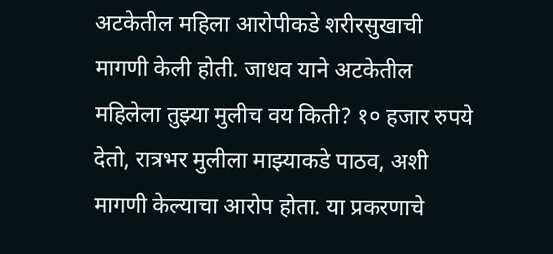अटकेतील महिला आरोपीकडे शरीरसुखाची मागणी केली होती. जाधव याने अटकेतील महिलेला तुझ्या मुलीच वय किती? १० हजार रुपये देतो, रात्रभर मुलीला माझ्याकडे पाठव, अशी मागणी केल्याचा आरोप होता. या प्रकरणाचे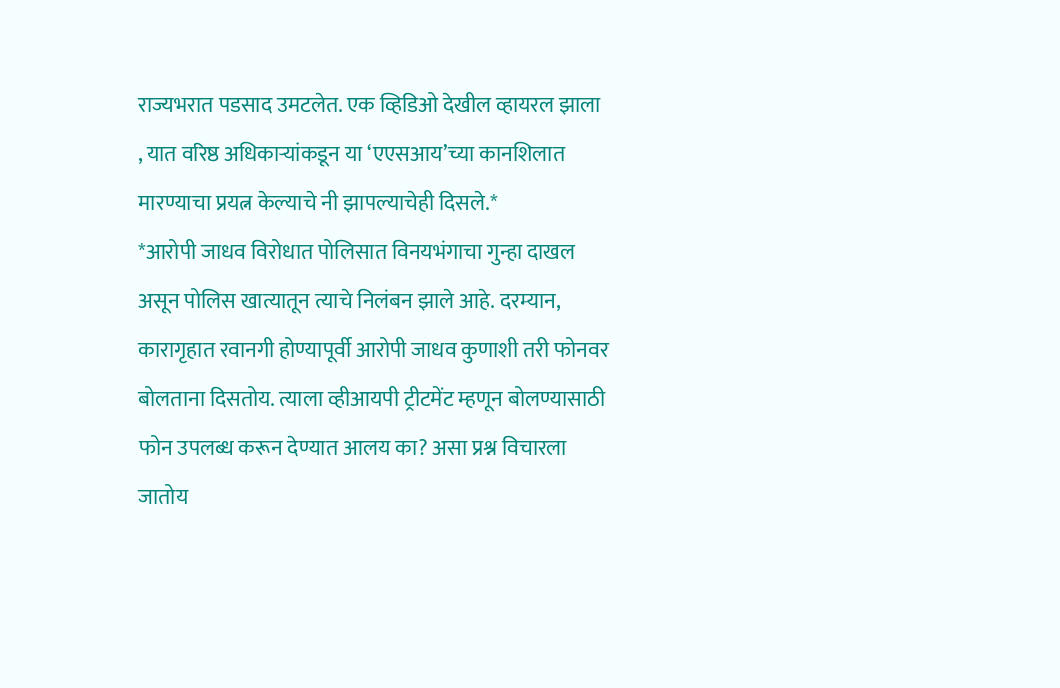राज्यभरात पडसाद उमटलेत. एक व्हिडिओ देखील व्हायरल झाला , यात वरिष्ठ अधिकाऱ्यांकडून या ‘एएसआय’च्या कानशिलात मारण्याचा प्रयत्न केल्याचे नी झापल्याचेही दिसले.*
*आरोपी जाधव विरोधात पोलिसात विनयभंगाचा गुन्हा दाखल असून पोलिस खात्यातून त्याचे निलंबन झाले आहे. दरम्यान, कारागृहात रवानगी होण्यापूर्वी आरोपी जाधव कुणाशी तरी फोनवर बोलताना दिसतोय. त्याला व्हीआयपी ट्रीटमेंट म्हणून बोलण्यासाठी फोन उपलब्ध करून देण्यात आलय का? असा प्रश्न विचारला जातोय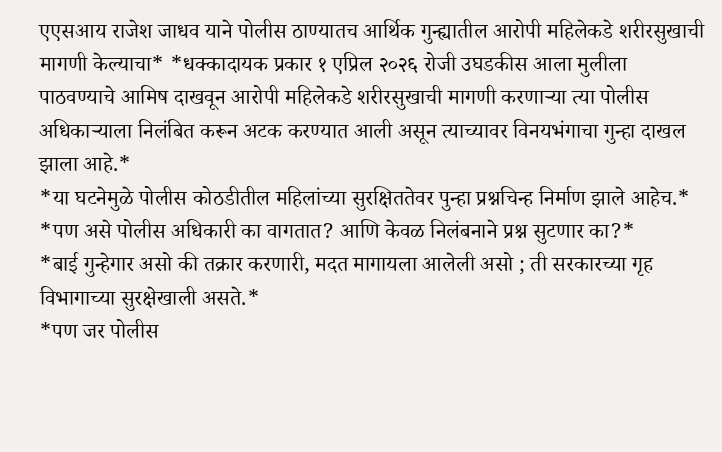एएसआय राजेश जाधव याने पोलीस ठाण्यातच आर्थिक गुन्ह्यातील आरोपी महिलेकडे शरीरसुखाची मागणी केल्याचा* *धक्कादायक प्रकार १ एप्रिल २०२६ रोजी उघडकीस आला मुलीला पाठवण्याचे आमिष दाखवून आरोपी महिलेकडे शरीरसुखाची मागणी करणाऱ्या त्या पोलीस अधिकाऱ्याला निलंबित करून अटक करण्यात आली असून त्याच्यावर विनयभंगाचा गुन्हा दाखल झाला आहे.*
*या घटनेमुळे पोलीस कोठडीतील महिलांच्या सुरक्षिततेवर पुन्हा प्रश्नचिन्ह निर्माण झाले आहेच.*
*पण असे पोलीस अधिकारी का वागतात? आणि केवळ निलंबनाने प्रश्न सुटणार का?*
*बाई गुन्हेगार असो की तक्रार करणारी, मदत मागायला आलेली असो ; ती सरकारच्या गृह विभागाच्या सुरक्षेखाली असते.*
*पण जर पोलीस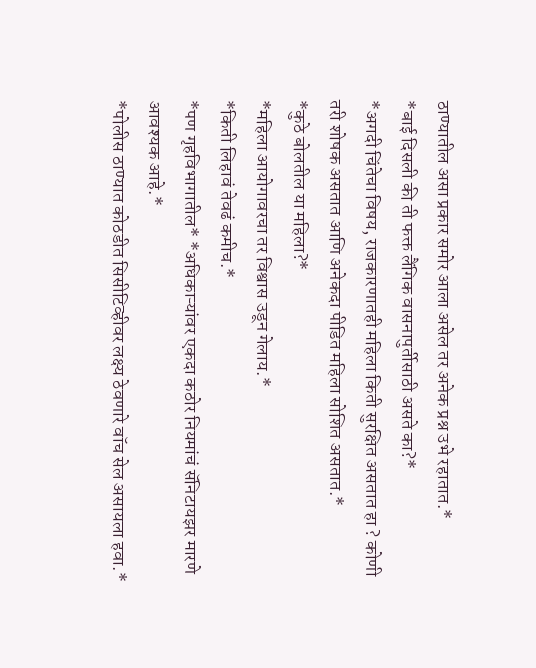ठाण्यातील असा प्रकार समोर आला असेल तर अनेक प्रश्न उभे रहातात.*
*बाई दिसली की ती फक्त लैंगिक वासनापुर्तीसाठी असते का?*
*अगदी चिंतेचा विषय, राजकारणातही महिला किती सुरक्षित असतात हा ? कोणी तरी शोषक असतात आणि अनेकदा पीडित महिला सोशित असतात.*
*कुठे बोलतील या महिला?*
*महिला आयोगावरचा तर विश्वास उडून गेलाय.*
*किती लिहावं तेवढं कमीच.*
*पण गृहविभागातील* *अधिकाऱ्यांवर एकदा कठोर नियमांचं सॅनिटायझर मारणे आवश्यक आहे.*
*पोलीस ठाण्यात कोठडीत सिसीटिव्हीवर लक्ष्य ठेवणारे वॉच सेल असायला हवा.*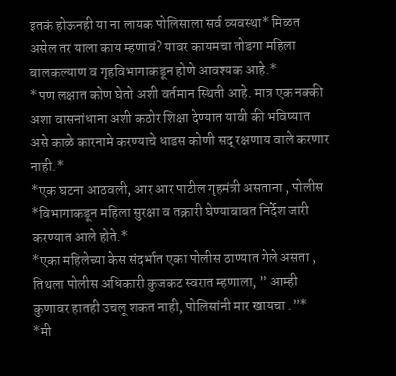इतकं होऊनही या ना लायक पोलिसाला सर्व व्यवस्था* मिळत असेल तर याला काय म्हणावं? यावर कायमचा तोडगा महिला बालकल्याण व गृहविभागाकडून होणे आवश्यक आहे.*
*पण लक्षात कोण घेतो अशी वर्तमान स्थिती आहे. मात्र एक नक्की अशा वासनांधाना अशी कठोर शिक्षा देण्यात यावी की भविष्यात असे काळे कारनामे करण्याचे धाडस कोणी सद् रक्षणाय वाले करणार नाही.*
*एक घटना आठवली, आर आर पाटील गृहमंत्री असताना , पोलीस *विभागाकडून महिला सुरक्षा व तक्रारी घेण्याबाबत निर्देश जारी करण्यात आले होते.*
*एका महिलेच्या केस संदर्भात एका पोलीस ठाण्यात गेले असता , तिथला पोलीस अधिकारी कुजकट स्वरात म्हणाला, ” आम्ही कुणावर हातही उचलू शकत नाही, पोलिसांनी मार खायचा .”*
*मी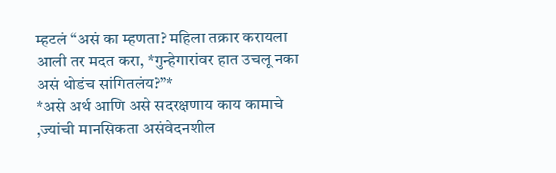म्हटलं “असं का म्हणता? महिला तक्रार करायला आली तर मदत करा, *गुन्हेगारांवर हात उचलू नका असं थोडंच सांगितलंय?”*
*असे अर्थ आणि असे सदरक्षणाय काय कामाचे ,ज्यांची मानसिकता असंवेदनशील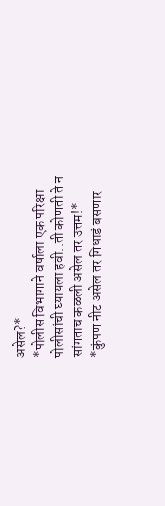असेल?*
*पोलीस विभागाने वर्षाला एक परिक्षा पोलीसांची घ्यायला हवी..ती कोणती ते न सांगताच कळली असेल तर उत्तम!*
*कुंपण नीट असेल तर गिधाडं बसणार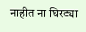नाहीत ना घिरट्या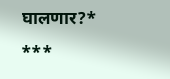घालणार?*
***